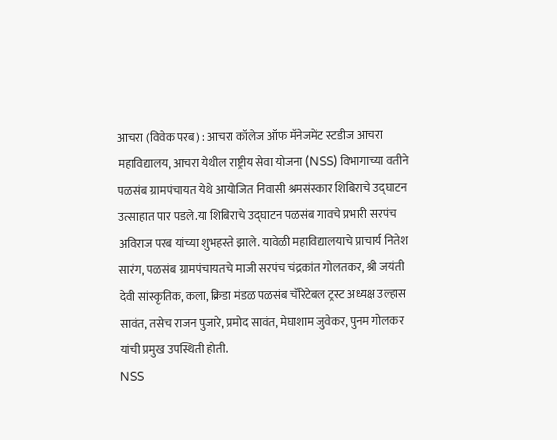आचरा (विवेक परब) : आचरा कॉलेज ऑफ मॅनेजमेंट स्टडीज आचरा महाविद्यालय, आचरा येथील राष्ट्रीय सेवा योजना (NSS) विभागाच्या वतीने पळसंब ग्रामपंचायत येथे आयोजित निवासी श्रमसंस्कार शिबिराचे उद्घाटन उत्साहात पार पडले.या शिबिराचे उद्घाटन पळसंब गावचे प्रभारी सरपंच अविराज परब यांच्या शुभहस्ते झाले. यावेळी महाविद्यालयाचे प्राचार्य नितेश सारंग, पळसंब ग्रामपंचायतचे माजी सरपंच चंद्रकांत गोलतकर, श्री जयंती देवी सांस्कृतिक, कला, क्रिडा मंडळ पळसंब चॅरिटेबल ट्रस्ट अध्यक्ष उल्हास सावंत, तसेच राजन पुजारे, प्रमोद सावंत, मेघाशाम जुवेकर, पुनम गोलकर यांची प्रमुख उपस्थिती होती.
NSS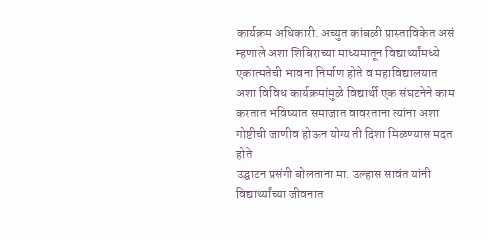कार्यक्रम अधिकारी. अच्युत कांबळी प्रास्ताविकेत असं म्हणाले अशा शिबिराच्या माध्यमातून विद्यार्थ्यांमध्ये एकात्मतेची भावना निर्माण होते व महाविद्यालयात अशा विविध कार्यक्रमांमुळे विद्यार्थी एक संघटनेने काम करतात भविष्यात समाजात वावरताना त्यांना अशा गोष्टीची जाणीव होऊन योग्य ती दिशा मिळण्यास मदत होते
उद्घाटन प्रसंगी बोलताना मा. उल्हास सावंत यांनी विद्यार्थ्यांच्या जीवनात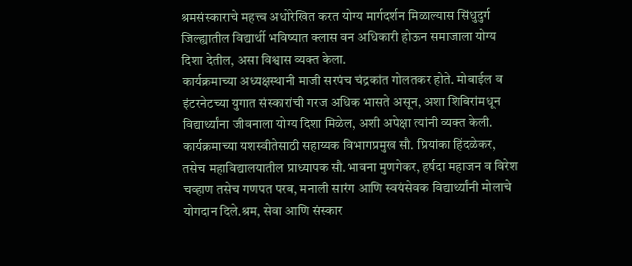श्रमसंस्काराचे महत्त्व अधोरेखित करत योग्य मार्गदर्शन मिळाल्यास सिंधुदुर्ग जिल्ह्यातील विद्यार्थी भविष्यात क्लास वन अधिकारी होऊन समाजाला योग्य दिशा देतील, असा विश्वास व्यक्त केला.
कार्यक्रमाच्या अध्यक्षस्थानी माजी सरपंच चंद्रकांत गोलतकर होते. मोबाईल व इंटरनेटच्या युगात संस्कारांची गरज अधिक भासते असून, अशा शिबिरांमधून विद्यार्थ्यांना जीवनाला योग्य दिशा मिळेल, अशी अपेक्षा त्यांनी व्यक्त केली. कार्यक्रमाच्या यशस्वीतेसाठी सहाय्यक विभागप्रमुख सौ. प्रियांका हिंदळेकर, तसेच महाविद्यालयातील प्राध्यापक सौ.भावना मुणगेकर, हर्षदा महाजन व विरेश चव्हाण तसेच गणपत परब, मनाली सारंग आणि स्वयंसेवक विद्यार्थ्यांनी मोलाचे योगदान दिले.श्रम, सेवा आणि संस्कार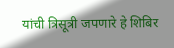यांची त्रिसूत्री जपणारे हे शिबिर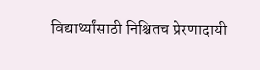विद्यार्थ्यांसाठी निश्चितच प्रेरणादायी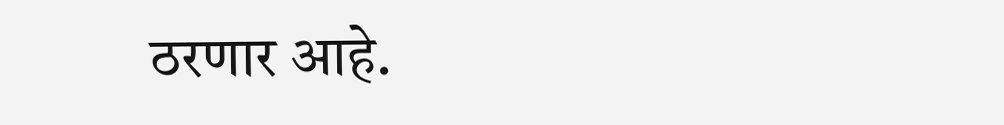ठरणार आहे.